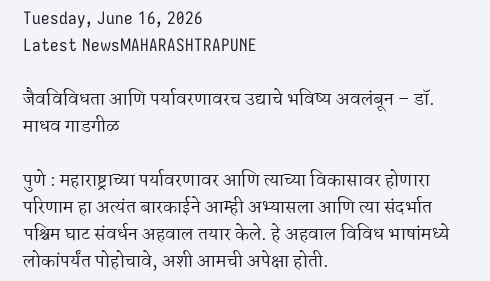Tuesday, June 16, 2026
Latest NewsMAHARASHTRAPUNE

जैवविविधता आणि पर्यावरणावरच उद्याचे भविष्य अवलंबून – डॉ. माधव गाडगीळ

पुणे : महाराष्ट्राच्या पर्यावरणावर आणि त्याच्या विकासावर होणारा परिणाम हा अत्यंत बारकाईने आम्ही अभ्यासला आणि त्या संदर्भात पश्चिम घाट संवर्धन अहवाल तयार केले. हे अहवाल विविध भाषांमध्ये लोकांपर्यंत पोहोचावे, अशी आमची अपेक्षा होती.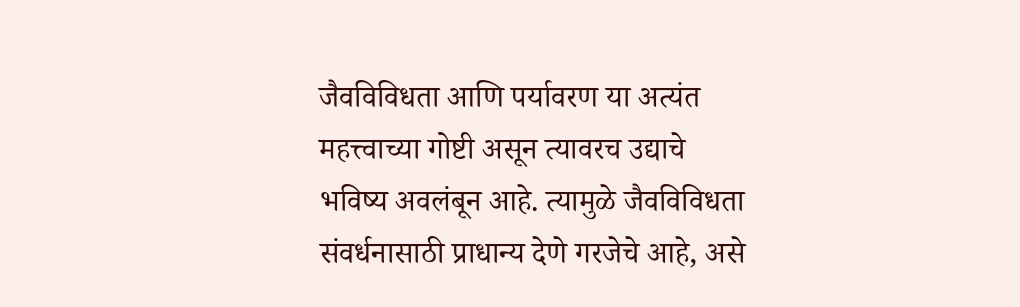जैवविविधता आणि पर्यावरण या अत्यंत महत्त्वाच्या गोष्टी असून त्यावरच उद्याचे भविष्य अवलंबून आहे. त्यामुळे जैवविविधता संवर्धनासाठी प्राधान्य देणे गरजेचे आहे, असे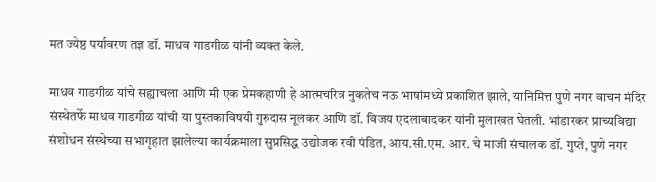मत ज्येष्ठ पर्यावरण तज्ञ डॉ. माधव गाडगीळ यांनी व्यक्त केले.

माधव गाडगीळ यांचे सह्याचला आणि मी एक प्रेमकहाणी हे आत्मचरित्र नुकतेच नऊ भाषांमध्ये प्रकाशित झाले, यानिमित्त पुणे नगर वाचन मंदिर संस्थेतर्फे माधव गाडगीळ यांची या पुस्तकाविषयी गुरुदास नूलकर आणि डॉ. विजय एदलाबादकर यांनी मुलाखत घेतली. भांडारकर प्राच्यविद्या संशोधन संस्थेच्या सभागृहात झालेल्या कार्यक्रमाला सुप्रसिद्ध उद्योजक रवी पंडित, आय.सी.एम. आर. चे माजी संचालक डॉ. गुप्ते, पुणे नगर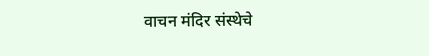वाचन मंदिर संस्थेचे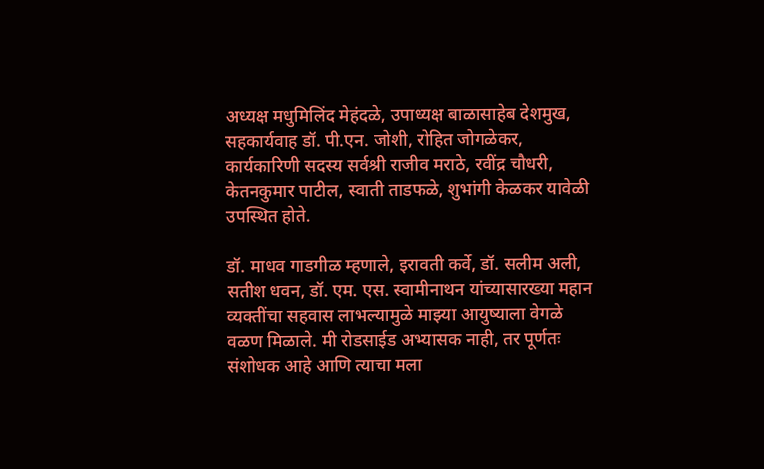अध्यक्ष मधुमिलिंद मेहंदळे, उपाध्यक्ष बाळासाहेब देशमुख, सहकार्यवाह डॉ. पी.एन. जोशी, रोहित जोगळेकर, कार्यकारिणी सदस्य सर्वश्री राजीव मराठे, रवींद्र चौधरी, केतनकुमार पाटील, स्वाती ताडफळे, शुभांगी केळकर यावेळी उपस्थित होते.

डॉ. माधव गाडगीळ म्हणाले, इरावती कर्वे, डॉ. सलीम अली, सतीश धवन, डॉ. एम. एस. स्वामीनाथन यांच्यासारख्या महान व्यक्तींचा सहवास लाभल्यामुळे माझ्या आयुष्याला वेगळे वळण मिळाले. मी रोडसाईड अभ्यासक नाही, तर पूर्णतः संशोधक आहे आणि त्याचा मला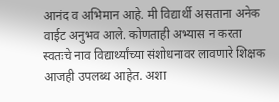आनंद व अभिमान आहे. मी विद्यार्थी असताना अनेक वाईट अनुभव आले. कोणताही अभ्यास न करता स्वतःचे नाव विद्यार्थ्यांच्या संशोधनावर लावणारे शिक्षक आजही उपलब्ध आहेत. अशा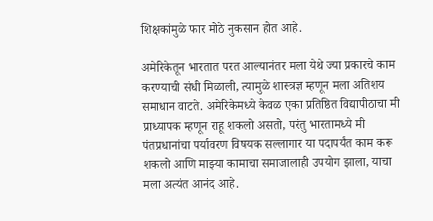शिक्षकांमुळे फार मोठे नुकसान होत आहे.

अमेरिकेतून भारतात परत आल्यानंतर मला येथे ज्या प्रकारचे काम करण्याची संधी मिळाली, त्यामुळे शास्त्रज्ञ म्हणून मला अतिशय समाधान वाटते. अमेरिकेमध्ये केवळ एका प्रतिष्ठित विद्यापीठाचा मी प्राध्यापक म्हणून राहू शकलो असतो, परंतु भारतामध्ये मी पंतप्रधानांचा पर्यावरण विषयक सल्लागार या पदापर्यंत काम करू शकलो आणि माझ्या कामाचा समाजालाही उपयोग झाला, याचा मला अत्यंत आनंद आहे.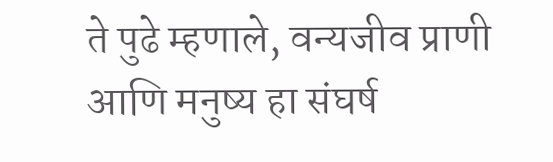ते पुढे म्हणाले, वन्यजीव प्राणी आणि मनुष्य हा संघर्ष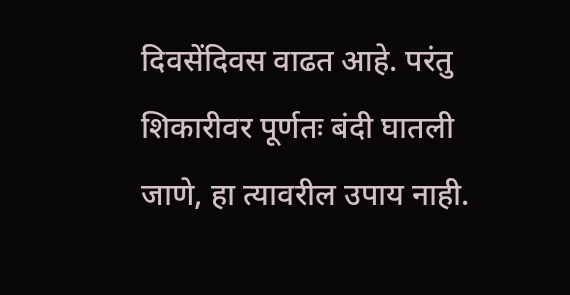दिवसेंदिवस वाढत आहे. परंतु शिकारीवर पूर्णतः बंदी घातली जाणे, हा त्यावरील उपाय नाही.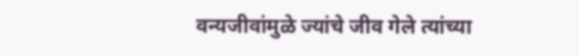वन्यजीवांमुळे ज्यांचे जीव गेले त्यांच्या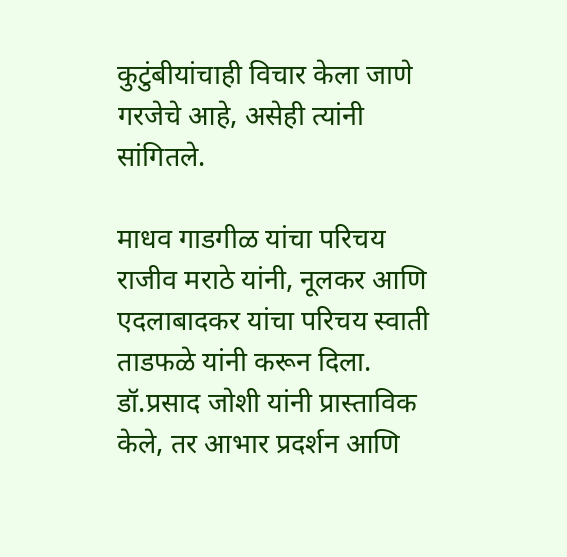कुटुंबीयांचाही विचार केला जाणे गरजेचे आहे, असेही त्यांनी सांगितले.

माधव गाडगीळ यांचा परिचय राजीव मराठे यांनी, नूलकर आणि एदलाबादकर यांचा परिचय स्वाती ताडफळे यांनी करून दिला. डॉ.प्रसाद जोशी यांनी प्रास्ताविक केले, तर आभार प्रदर्शन आणि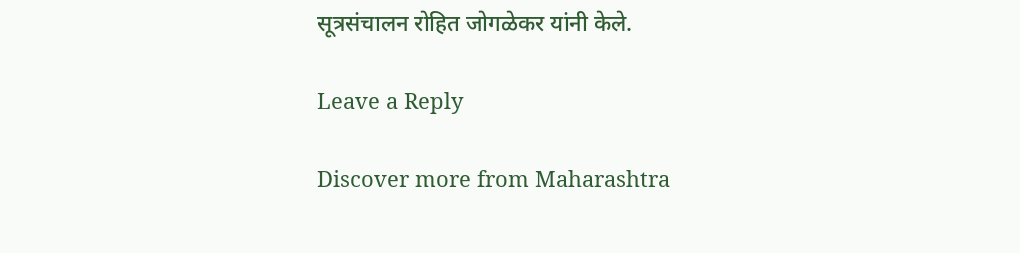सूत्रसंचालन रोहित जोगळेकर यांनी केले.

Leave a Reply

Discover more from Maharashtra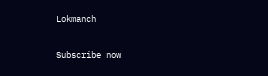Lokmanch

Subscribe now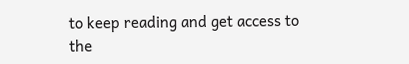to keep reading and get access to the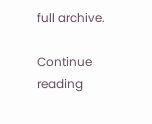full archive.

Continue reading